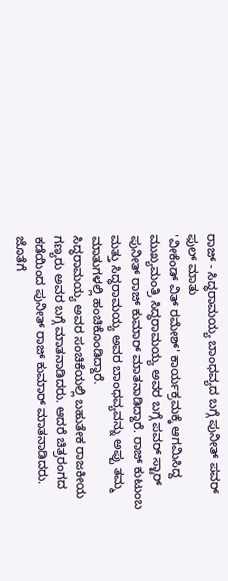ರಾಜ್ - ಸಿದ್ಧರಾಮಯ್ಯ ಬಾಂಧವ್ಯದ ಬಗ್ಗೆ ಪುನೀತ್ ಪವರ್ ಫುಲ್ ಮಾತು
'ವೀಕೆಂಡ್ ವಿತ್ ರಮೇಶ್' ಕಾರ್ಯಕ್ರಮಕ್ಕೆ ಆಗಮಿಸಿದ್ದ ಮುಖ್ಯಮಂತ್ರಿ ಸಿದ್ಧರಾಮಯ್ಯ ಅವರ ಬಗ್ಗೆ ಪವರ್ ಸ್ಟಾರ್ ಪುನೀತ್ ರಾಜ್ ಕುಮಾರ್ ಮಾತನಾಡಿದ್ದಾರೆ. ರಾಜ್ ಕುಟುಂಬ ಮತ್ತು ಸಿದ್ಧರಾಮಯ್ಯ ಅವರ ಬಾಂಧವ್ಯವನ್ನು ಅಪ್ಪು ತಮ್ಮ ಮಾತುಗಳಲ್ಲಿ ಹಂಚಿಕೊಂಡಿದ್ದಾರೆ.
ಸಿದ್ಧರಾಮಯ್ಯ ಅವರ ಸಂಚಿಕೆಯಲ್ಲಿ ಬಹುತೇಕ ರಾಜಕೀಯ ಗಣ್ಯರು ಅವರ ಬಗ್ಗೆ ಮಾತನಾಡಿದರು. ಆದರೆ ಚಿತ್ರರಂಗದ ಕಡೆಯಿಂದ ಪುನೀತ್ ರಾಜ್ ಕುಮಾರ್ ಮಾತನಾಡಿದರು. ಜೊತೆಗೆ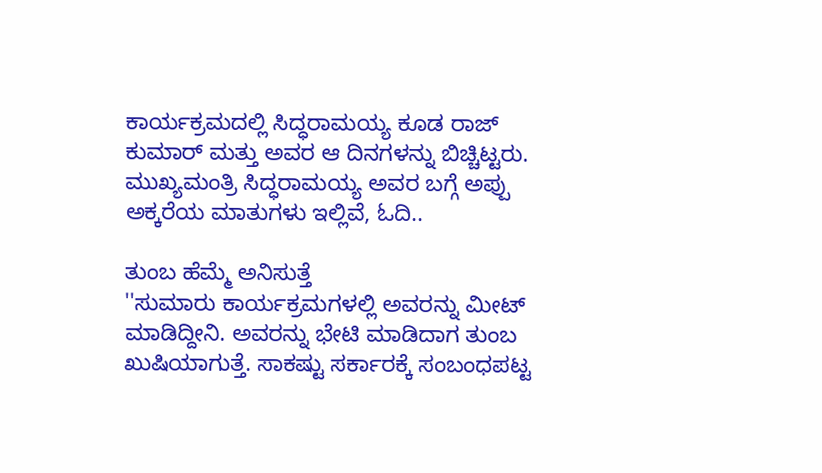ಕಾರ್ಯಕ್ರಮದಲ್ಲಿ ಸಿದ್ಧರಾಮಯ್ಯ ಕೂಡ ರಾಜ್ ಕುಮಾರ್ ಮತ್ತು ಅವರ ಆ ದಿನಗಳನ್ನು ಬಿಚ್ಚಿಟ್ಟರು.
ಮುಖ್ಯಮಂತ್ರಿ ಸಿದ್ಧರಾಮಯ್ಯ ಅವರ ಬಗ್ಗೆ ಅಪ್ಪು ಅಕ್ಕರೆಯ ಮಾತುಗಳು ಇಲ್ಲಿವೆ, ಓದಿ..

ತುಂಬ ಹೆಮ್ಮೆ ಅನಿಸುತ್ತೆ
''ಸುಮಾರು ಕಾರ್ಯಕ್ರಮಗಳಲ್ಲಿ ಅವರನ್ನು ಮೀಟ್ ಮಾಡಿದ್ದೀನಿ. ಅವರನ್ನು ಭೇಟಿ ಮಾಡಿದಾಗ ತುಂಬ ಖುಷಿಯಾಗುತ್ತೆ. ಸಾಕಷ್ಟು ಸರ್ಕಾರಕ್ಕೆ ಸಂಬಂಧಪಟ್ಟ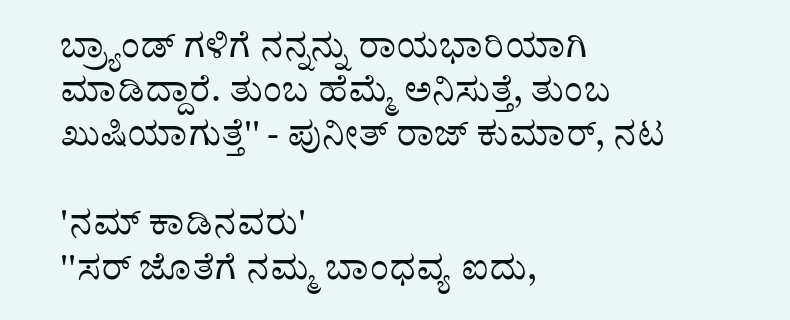ಬ್ರ್ಯಾಂಡ್ ಗಳಿಗೆ ನನ್ನನ್ನು ರಾಯಭಾರಿಯಾಗಿ ಮಾಡಿದ್ದಾರೆ. ತುಂಬ ಹೆಮ್ಮೆ ಅನಿಸುತ್ತೆ, ತುಂಬ ಖುಷಿಯಾಗುತ್ತೆ'' - ಪುನೀತ್ ರಾಜ್ ಕುಮಾರ್, ನಟ

'ನಮ್ ಕಾಡಿನವರು'
''ಸರ್ ಜೊತೆಗೆ ನಮ್ಮ ಬಾಂಧವ್ಯ ಐದು,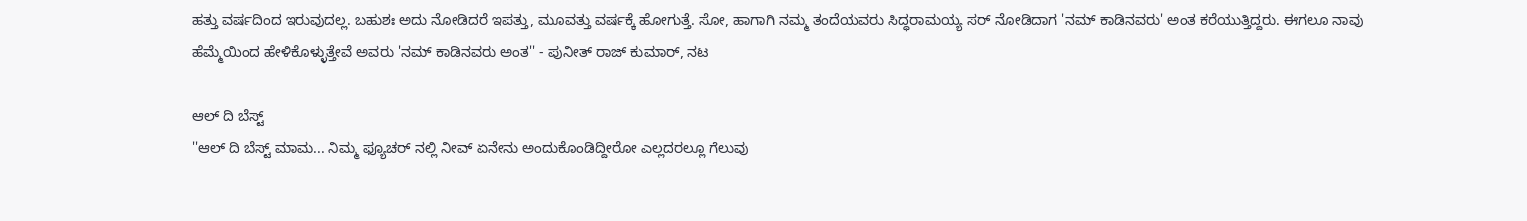ಹತ್ತು ವರ್ಷದಿಂದ ಇರುವುದಲ್ಲ. ಬಹುಶಃ ಅದು ನೋಡಿದರೆ ಇಪತ್ತು, ಮೂವತ್ತು ವರ್ಷಕ್ಕೆ ಹೋಗುತ್ತೆ. ಸೋ, ಹಾಗಾಗಿ ನಮ್ಮ ತಂದೆಯವರು ಸಿದ್ಧರಾಮಯ್ಯ ಸರ್ ನೋಡಿದಾಗ 'ನಮ್ ಕಾಡಿನವರು' ಅಂತ ಕರೆಯುತ್ತಿದ್ದರು. ಈಗಲೂ ನಾವು ಹೆಮ್ಮೆಯಿಂದ ಹೇಳಿಕೊಳ್ಳುತ್ತೇವೆ ಅವರು 'ನಮ್ ಕಾಡಿನವರು ಅಂತ'' - ಪುನೀತ್ ರಾಜ್ ಕುಮಾರ್, ನಟ

ಆಲ್ ದಿ ಬೆಸ್ಟ್
''ಆಲ್ ದಿ ಬೆಸ್ಟ್ ಮಾಮ... ನಿಮ್ಮ ಫ್ಯೂಚರ್ ನಲ್ಲಿ ನೀವ್ ಏನೇನು ಅಂದುಕೊಂಡಿದ್ದೀರೋ ಎಲ್ಲದರಲ್ಲೂ ಗೆಲುವು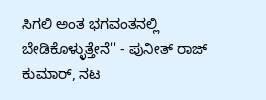ಸಿಗಲಿ ಅಂತ ಭಗವಂತನಲ್ಲಿ ಬೇಡಿಕೊಳ್ಳುತ್ತೇನೆ'' - ಪುನೀತ್ ರಾಜ್ ಕುಮಾರ್, ನಟ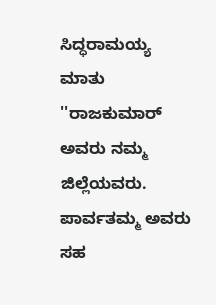ಸಿದ್ಧರಾಮಯ್ಯ ಮಾತು
''ರಾಜಕುಮಾರ್ ಅವರು ನಮ್ಮ ಜಿಲ್ಲೆಯವರು. ಪಾರ್ವತಮ್ಮ ಅವರು ಸಹ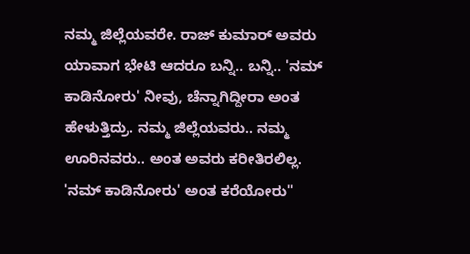ನಮ್ಮ ಜಿಲ್ಲೆಯವರೇ. ರಾಜ್ ಕುಮಾರ್ ಅವರು ಯಾವಾಗ ಭೇಟಿ ಆದರೂ ಬನ್ನಿ.. ಬನ್ನಿ.. 'ನಮ್ ಕಾಡಿನೋರು' ನೀವು, ಚೆನ್ನಾಗಿದ್ದೀರಾ ಅಂತ ಹೇಳುತ್ತಿದ್ರು. ನಮ್ಮ ಜಿಲ್ಲೆಯವರು.. ನಮ್ಮ ಊರಿನವರು.. ಅಂತ ಅವರು ಕರೀತಿರಲಿಲ್ಲ. 'ನಮ್ ಕಾಡಿನೋರು' ಅಂತ ಕರೆಯೋರು''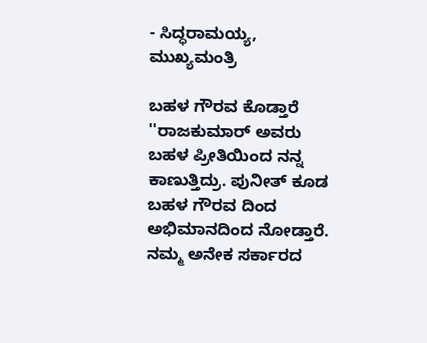- ಸಿದ್ಧರಾಮಯ್ಯ, ಮುಖ್ಯಮಂತ್ರಿ

ಬಹಳ ಗೌರವ ಕೊಡ್ತಾರೆ
''ರಾಜಕುಮಾರ್ ಅವರು ಬಹಳ ಪ್ರೀತಿಯಿಂದ ನನ್ನ ಕಾಣುತ್ತಿದ್ರು. ಪುನೀತ್ ಕೂಡ ಬಹಳ ಗೌರವ ದಿಂದ ಅಭಿಮಾನದಿಂದ ನೋಡ್ತಾರೆ. ನಮ್ಮ ಅನೇಕ ಸರ್ಕಾರದ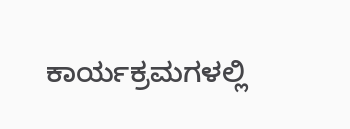ಕಾರ್ಯಕ್ರಮಗಳಲ್ಲಿ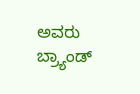ಅವರು ಬ್ರ್ಯಾಂಡ್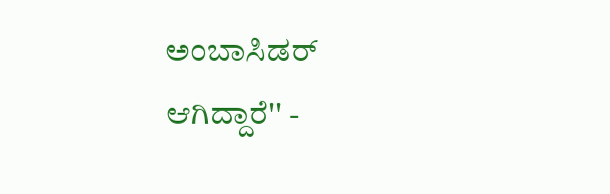ಅಂಬಾಸಿಡರ್ ಆಗಿದ್ದಾರೆ'' -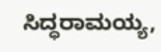ಸಿದ್ಧರಾಮಯ್ಯ,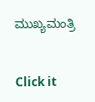ಮುಖ್ಯಮಂತ್ರಿ


Click it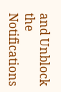and Unblock the Notifications